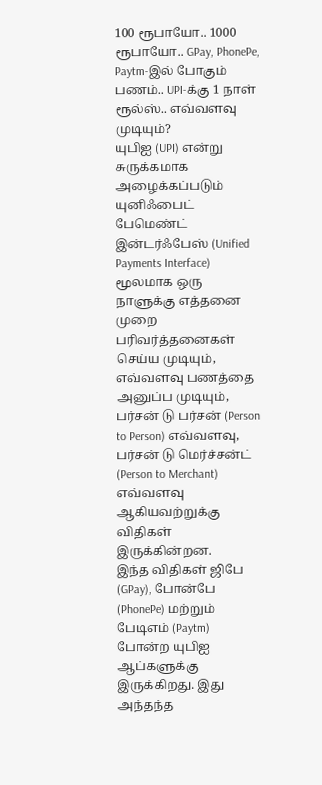100 ரூபாயோ.. 1000 ரூபாயோ.. GPay, PhonePe, Paytm-இல் போகும் பணம்.. UPI-க்கு 1 நாள் ரூல்ஸ்.. எவ்வளவு முடியும்?
யுபிஐ (UPI) என்று சுருக்கமாக அழைக்கப்படும் யுனிஃபைட் பேமெண்ட் இன்டர்ஃபேஸ் (Unified Payments Interface) மூலமாக ஒரு நாளுக்கு எத்தனை முறை பரிவர்த்தனைகள் செய்ய முடியும், எவ்வளவு பணத்தை அனுப்ப முடியும், பர்சன் டு பர்சன் (Person to Person) எவ்வளவு, பர்சன் டு மெர்ச்சன்ட் (Person to Merchant) எவ்வளவு ஆகியவற்றுக்கு விதிகள் இருக்கின்றன.
இந்த விதிகள் ஜிபே (GPay), போன்பே (PhonePe) மற்றும் பேடிஎம் (Paytm) போன்ற யுபிஐ ஆப்களுக்கு இருக்கிறது. இது அந்தந்த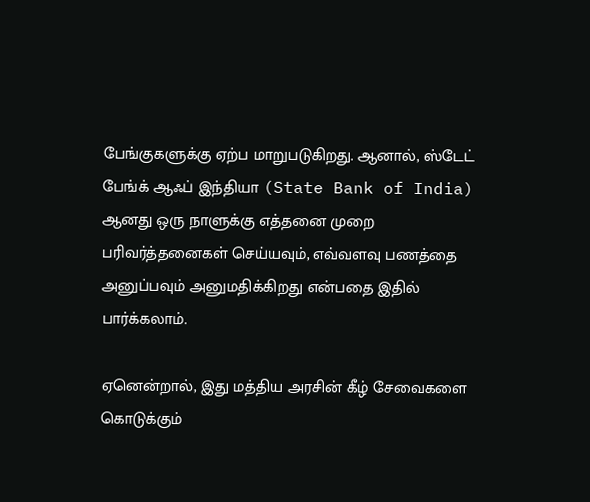பேங்குகளுக்கு ஏற்ப மாறுபடுகிறது. ஆனால், ஸ்டேட் பேங்க் ஆஃப் இந்தியா (State Bank of India) ஆனது ஒரு நாளுக்கு எத்தனை முறை பரிவர்த்தனைகள் செய்யவும், எவ்வளவு பணத்தை அனுப்பவும் அனுமதிக்கிறது என்பதை இதில் பார்க்கலாம்.

ஏனென்றால், இது மத்திய அரசின் கீழ் சேவைகளை கொடுக்கும்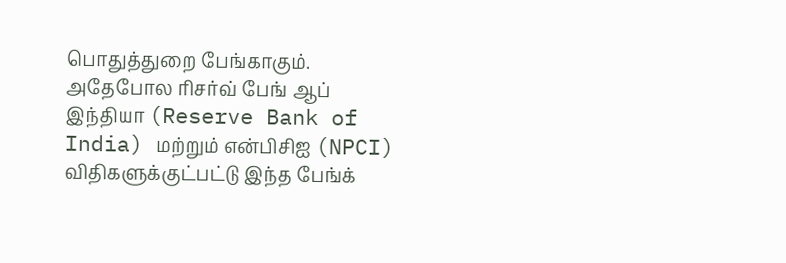பொதுத்துறை பேங்காகும். அதேபோல ரிசர்வ் பேங் ஆப் இந்தியா (Reserve Bank of India) மற்றும் என்பிசிஐ (NPCI) விதிகளுக்குட்பட்டு இந்த பேங்க்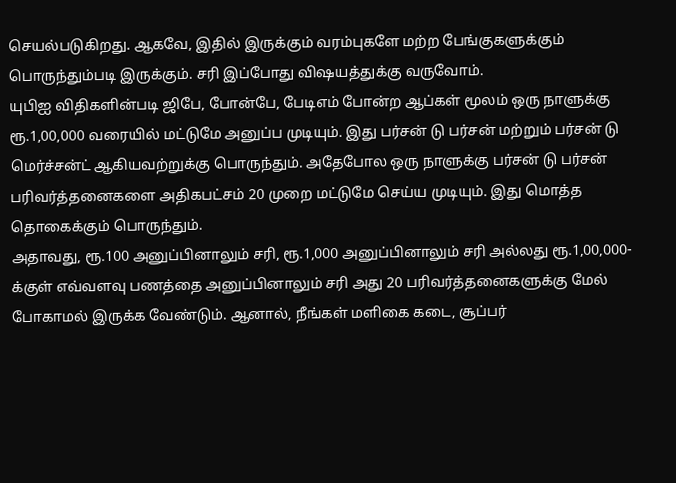செயல்படுகிறது. ஆகவே, இதில் இருக்கும் வரம்புகளே மற்ற பேங்குகளுக்கும் பொருந்தும்படி இருக்கும். சரி இப்போது விஷயத்துக்கு வருவோம்.
யுபிஐ விதிகளின்படி ஜிபே, போன்பே, பேடிஎம் போன்ற ஆப்கள் மூலம் ஒரு நாளுக்கு ரூ.1,00,000 வரையில் மட்டுமே அனுப்ப முடியும். இது பர்சன் டு பர்சன் மற்றும் பர்சன் டு மெர்ச்சன்ட் ஆகியவற்றுக்கு பொருந்தும். அதேபோல ஒரு நாளுக்கு பர்சன் டு பர்சன் பரிவர்த்தனைகளை அதிகபட்சம் 20 முறை மட்டுமே செய்ய முடியும். இது மொத்த தொகைக்கும் பொருந்தும்.
அதாவது, ரூ.100 அனுப்பினாலும் சரி, ரூ.1,000 அனுப்பினாலும் சரி அல்லது ரூ.1,00,000-க்குள் எவ்வளவு பணத்தை அனுப்பினாலும் சரி அது 20 பரிவர்த்தனைகளுக்கு மேல் போகாமல் இருக்க வேண்டும். ஆனால், நீங்கள் மளிகை கடை, சூப்பர்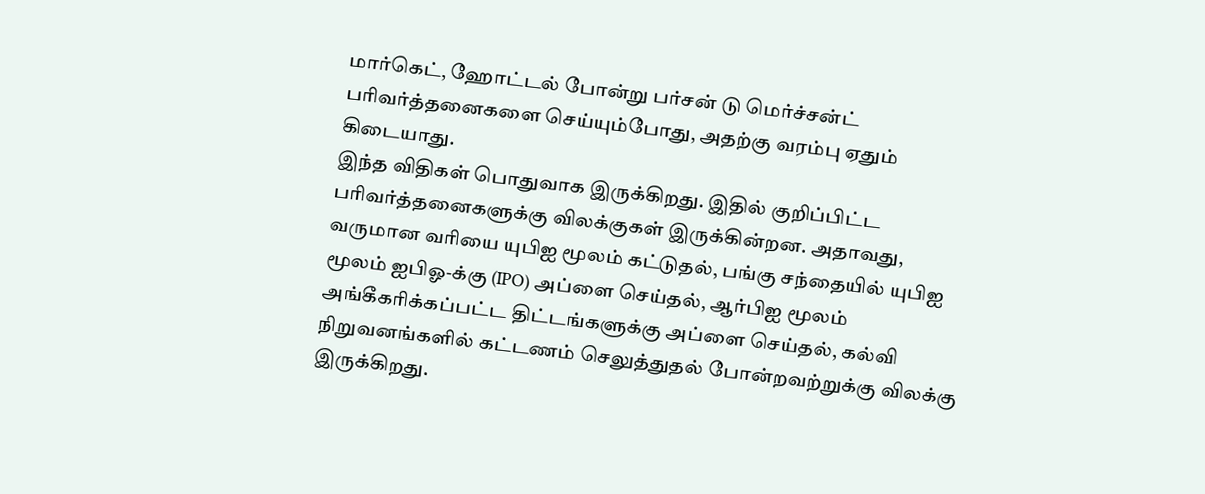மார்கெட், ஹோட்டல் போன்று பர்சன் டு மெர்ச்சன்ட் பரிவர்த்தனைகளை செய்யும்போது, அதற்கு வரம்பு ஏதும் கிடையாது.
இந்த விதிகள் பொதுவாக இருக்கிறது. இதில் குறிப்பிட்ட பரிவர்த்தனைகளுக்கு விலக்குகள் இருக்கின்றன. அதாவது, வருமான வரியை யுபிஐ மூலம் கட்டுதல், பங்கு சந்தையில் யுபிஐ மூலம் ஐபிஓ-க்கு (IPO) அப்ளை செய்தல், ஆர்பிஐ மூலம் அங்கீகரிக்கப்பட்ட திட்டங்களுக்கு அப்ளை செய்தல், கல்வி நிறுவனங்களில் கட்டணம் செலுத்துதல் போன்றவற்றுக்கு விலக்கு இருக்கிறது.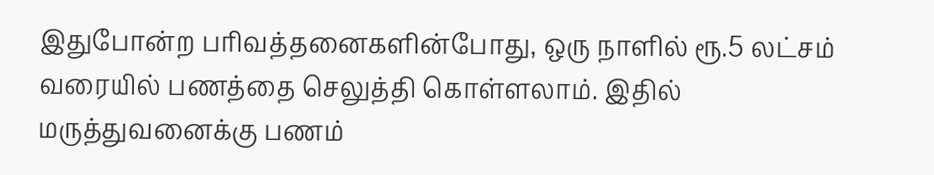இதுபோன்ற பரிவத்தனைகளின்போது, ஒரு நாளில் ரூ.5 லட்சம் வரையில் பணத்தை செலுத்தி கொள்ளலாம். இதில் மருத்துவனைக்கு பணம்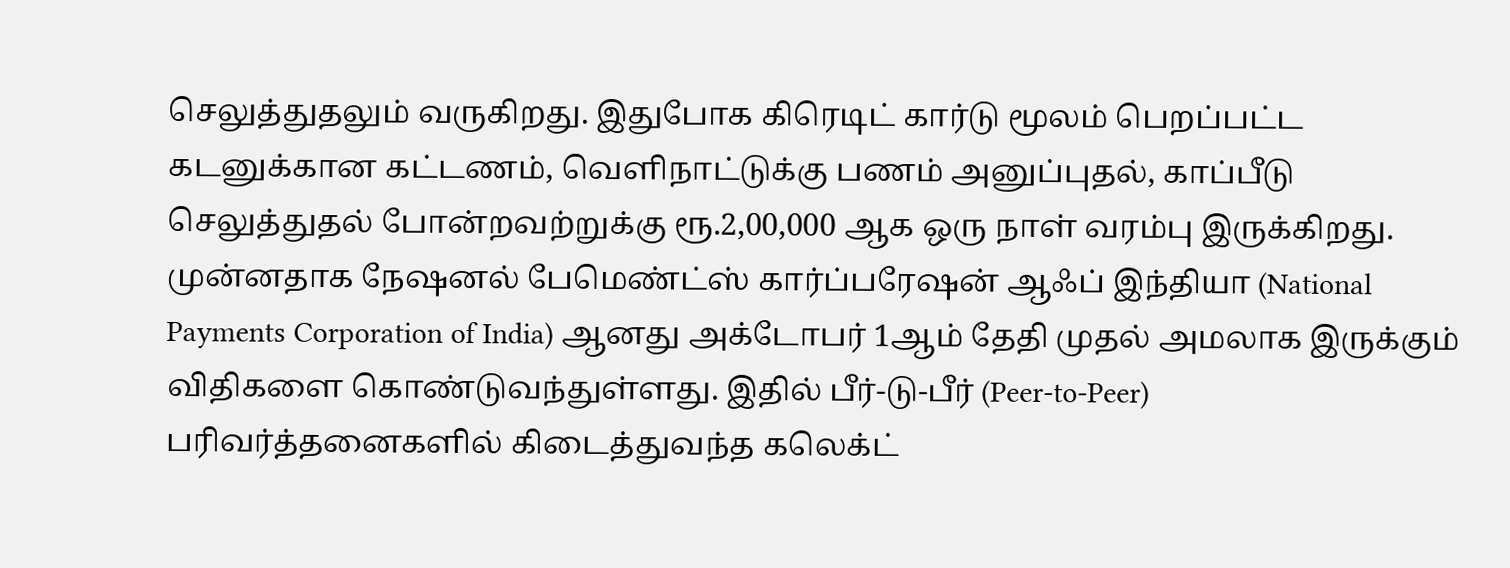செலுத்துதலும் வருகிறது. இதுபோக கிரெடிட் கார்டு மூலம் பெறப்பட்ட கடனுக்கான கட்டணம், வெளிநாட்டுக்கு பணம் அனுப்புதல், காப்பீடு செலுத்துதல் போன்றவற்றுக்கு ரூ.2,00,000 ஆக ஒரு நாள் வரம்பு இருக்கிறது.
முன்னதாக நேஷனல் பேமெண்ட்ஸ் கார்ப்பரேஷன் ஆஃப் இந்தியா (National Payments Corporation of India) ஆனது அக்டோபர் 1ஆம் தேதி முதல் அமலாக இருக்கும் விதிகளை கொண்டுவந்துள்ளது. இதில் பீர்-டு-பீர் (Peer-to-Peer) பரிவர்த்தனைகளில் கிடைத்துவந்த கலெக்ட்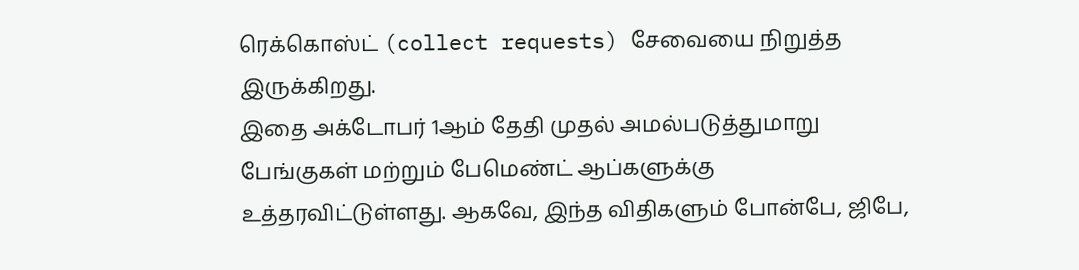ரெக்கொஸ்ட் (collect requests) சேவையை நிறுத்த இருக்கிறது.
இதை அக்டோபர் 1ஆம் தேதி முதல் அமல்படுத்துமாறு பேங்குகள் மற்றும் பேமெண்ட் ஆப்களுக்கு உத்தரவிட்டுள்ளது. ஆகவே, இந்த விதிகளும் போன்பே, ஜிபே,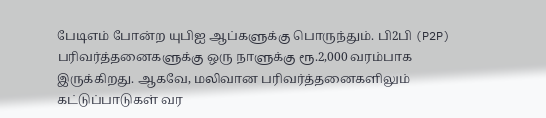பேடிஎம் போன்ற யுபிஐ ஆப்களுக்கு பொருந்தும். பி2பி (P2P) பரிவர்த்தனைகளுக்கு ஒரு நாளுக்கு ரூ.2,000 வரம்பாக இருக்கிறது. ஆகவே, மலிவான பரிவர்த்தனைகளிலும் கட்டுப்பாடுகள் வர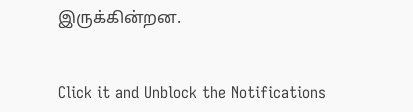இருக்கின்றன.


Click it and Unblock the Notifications